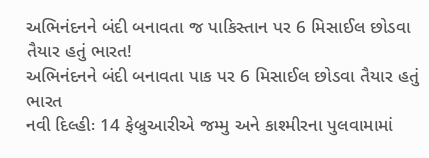અભિનંદનને બંદી બનાવતા જ પાકિસ્તાન પર 6 મિસાઈલ છોડવા તૈયાર હતું ભારત!
અભિનંદનને બંદી બનાવતા પાક પર 6 મિસાઈલ છોડવા તૈયાર હતું ભારત
નવી દિલ્હીઃ 14 ફેબ્રુઆરીએ જમ્મુ અને કાશ્મીરના પુલવામામાં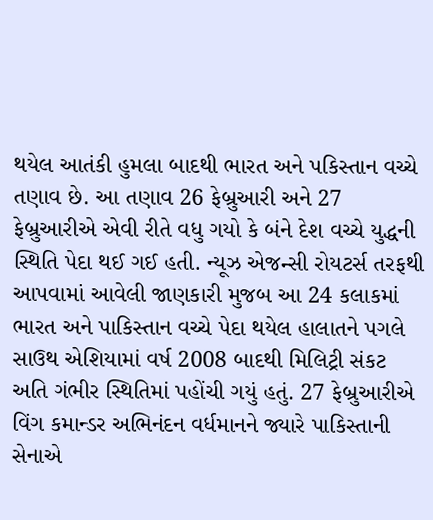થયેલ આતંકી હુમલા બાદથી ભારત અને પકિસ્તાન વચ્ચે તણાવ છે. આ તણાવ 26 ફેબ્રુઆરી અને 27 ફેબ્રુઆરીએ એવી રીતે વધુ ગયો કે બંને દેશ વચ્ચે યુદ્ધની સ્થિતિ પેદા થઈ ગઈ હતી. ન્યૂઝ એજન્સી રોયટર્સ તરફથી આપવામાં આવેલી જાણકારી મુજબ આ 24 કલાકમાં ભારત અને પાકિસ્તાન વચ્ચે પેદા થયેલ હાલાતને પગલે સાઉથ એશિયામાં વર્ષ 2008 બાદથી મિલિટ્રી સંકટ અતિ ગંભીર સ્થિતિમાં પહોંચી ગયું હતું. 27 ફેબ્રુઆરીએ વિંગ કમાન્ડર અભિનંદન વર્ધમાનને જ્યારે પાકિસ્તાની સેનાએ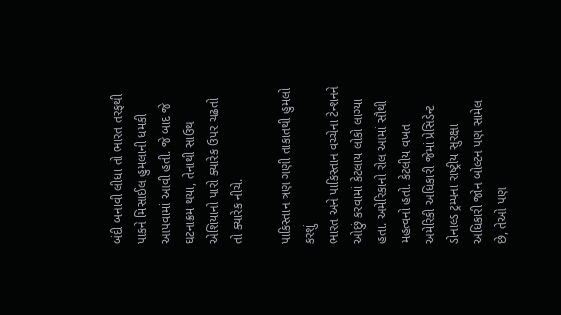બંદી બનાવી લીધા તો ભારત તરફથી પાકને મિસાઈલ હુમલાની ધમકી આપવામાં આવી હતી. જે બાદ જે ઘટનાક્રમ થયા, તેનાથી સાઉથ એશિયાનો પારો ક્યારેક ઉપર ચઢતો તો ક્યારેક નીચે.

પાકિસ્તાન ત્રણ ગણી તાકાતથી હુમલો કરશું
ભારત અને પાકિસ્તાન વચ્ચેના ટેન્શનને ઓછું કરવામાં કેટલાય લોકો લાગ્યા હતા. અમેરિકાનો રોલ આમાં સૌથી મહત્વનો હતો. કેટલીય વખત અમેરિકી અધિકારી જેમાં પ્રેસિડેન્ટ ડોનાલ્ડ ટ્રમ્પના રાષ્ટ્રીય સુરક્ષા અધિકારી જોન બોલ્ટન પણ સામેલ છે, તેઓ પણ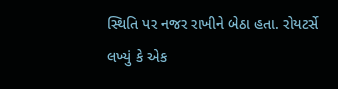સ્થિતિ પર નજર રાખીને બેઠા હતા. રોયટર્સે લખ્યું કે એક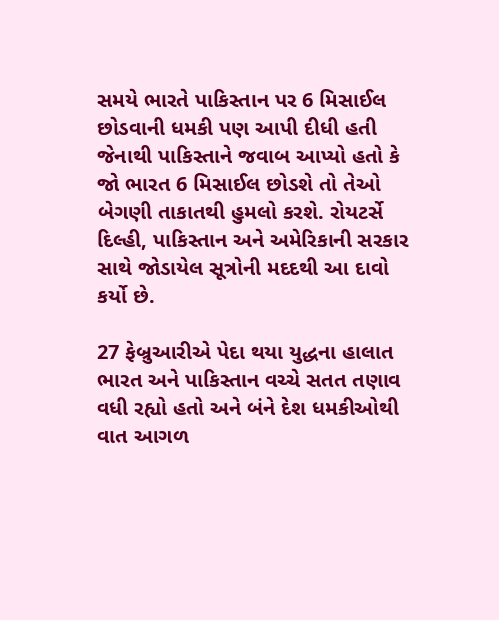સમયે ભારતે પાકિસ્તાન પર 6 મિસાઈલ છોડવાની ધમકી પણ આપી દીધી હતી જેનાથી પાકિસ્તાને જવાબ આપ્યો હતો કે જો ભારત 6 મિસાઈલ છોડશે તો તેઓ બેગણી તાકાતથી હુમલો કરશે. રોયટર્સે દિલ્હી, પાકિસ્તાન અને અમેરિકાની સરકાર સાથે જોડાયેલ સૂત્રોની મદદથી આ દાવો કર્યો છે.

27 ફેબ્રુઆરીએ પેદા થયા યુદ્ધના હાલાત
ભારત અને પાકિસ્તાન વચ્ચે સતત તણાવ વધી રહ્યો હતો અને બંને દેશ ધમકીઓથી વાત આગળ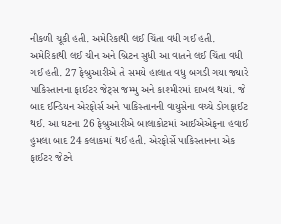નીકળી ચૂકી હતી. અમેરિકાથી લઈ ચિંતા વધી ગઈ હતી. અમેરિકાથી લઈ ચીન અને બ્રિટન સુધી આ વાતને લઈ ચિંતા વધી ગઈ હતી. 27 ફેબ્રુઆરીએ તે સમયે હાલાત વધુ બગડી ગયા જ્યારે પાકિસ્તાનના ફાઈટર જેટ્સ જમ્મુ અને કાશ્મીરમાં દાખલ થયાં. જે બાદ ઈન્ડિયન એરફોર્સ અને પાકિસ્તાનની વાયુસેના વચ્ચે ડોગફાઈટ થઈ. આ ઘટના 26 ફેબ્રુઆરીએ બાલાકોટમાં આઈએએફના હવાઈ હુમલા બાદ 24 કલાકમાં થઈ હતી. એરફોર્સે પાકિસ્તાનના એક ફાઈટર જેટને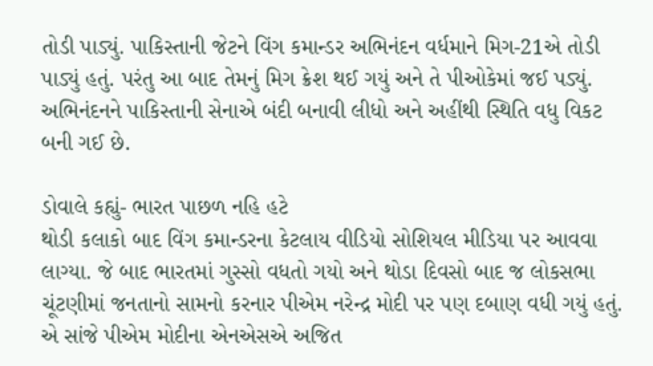તોડી પાડ્યું. પાકિસ્તાની જેટને વિંગ કમાન્ડર અભિનંદન વર્ધમાને મિગ-21એ તોડી પાડ્યું હતું. પરંતુ આ બાદ તેમનું મિગ ક્રેશ થઈ ગયું અને તે પીઓકેમાં જઈ પડ્યું. અભિનંદનને પાકિસ્તાની સેનાએ બંદી બનાવી લીધો અને અહીંથી સ્થિતિ વધુ વિકટ બની ગઈ છે.

ડોવાલે કહ્યું- ભારત પાછળ નહિ હટે
થોડી કલાકો બાદ વિંગ કમાન્ડરના કેટલાય વીડિયો સોશિયલ મીડિયા પર આવવા લાગ્યા. જે બાદ ભારતમાં ગુસ્સો વધતો ગયો અને થોડા દિવસો બાદ જ લોકસભા ચૂંટણીમાં જનતાનો સામનો કરનાર પીએમ નરેન્દ્ર મોદી પર પણ દબાણ વધી ગયું હતું. એ સાંજે પીએમ મોદીના એનએસએ અજિત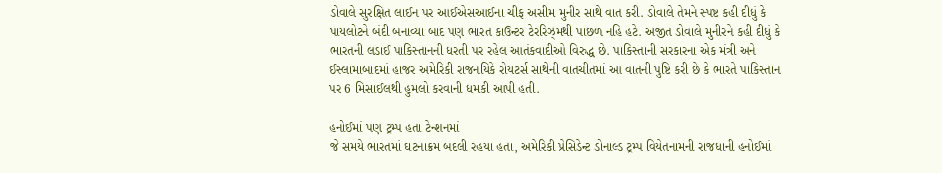ડોવાલે સુરક્ષિત લાઈન પર આઈએસઆઈના ચીફ અસીમ મુનીર સાથે વાત કરી. ડોવાલે તેમને સ્પષ્ટ કહી દીધું કે પાયલોટને બંદી બનાવ્યા બાદ પણ ભારત કાઉન્ટર ટેરરિઝ્મથી પાછળ નહિ હટે. અજીત ડોવાલે મુનીરને કહી દીધું કે ભારતની લડાઈ પાકિસ્તાનની ધરતી પર રહેલ આતંકવાદીઓ વિરુદ્ધ છે. પાકિસ્તાની સરકારના એક મંત્રી અને ઈસ્લામાબાદમાં હાજર અમેરિકી રાજનયિકે રોયટર્સ સાથેની વાતચીતમાં આ વાતની પુષ્ટિ કરી છે કે ભારતે પાકિસ્તાન પર 6 મિસાઈલથી હુમલો કરવાની ધમકી આપી હતી.

હનોઈમાં પણ ટ્રમ્પ હતા ટેન્શનમાં
જે સમયે ભારતમાં ઘટનાક્રમ બદલી રહયા હતા, અમેરિકી પ્રેસિડેન્ટ ડોનાલ્ડ ટ્રમ્પ વિયેતનામની રાજધાની હનોઈમાં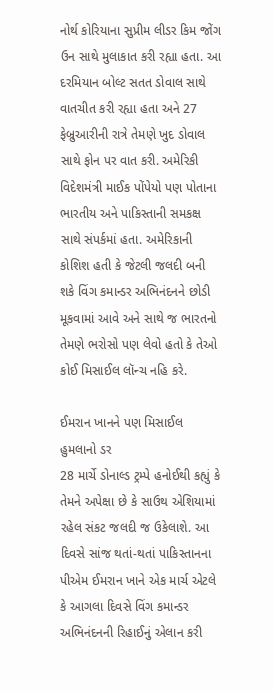નોર્થ કોરિયાના સુપ્રીમ લીડર કિમ જોંગ ઉન સાથે મુલાકાત કરી રહ્યા હતા. આ દરમિયાન બોલ્ટ સતત ડોવાલ સાથે વાતચીત કરી રહ્યા હતા અને 27 ફેબ્રુઆરીની રાત્રે તેમણે ખુદ ડોવાલ સાથે ફોન પર વાત કરી. અમેરિકી વિદેશમંત્રી માઈક પોંપેયો પણ પોતાના ભારતીય અને પાકિસ્તાની સમકક્ષ સાથે સંપર્કમાં હતા. અમેરિકાની કોશિશ હતી કે જેટલી જલદી બની શકે વિંગ કમાન્ડર અભિનંદનને છોડી મૂકવામાં આવે અને સાથે જ ભારતનો તેમણે ભરોસો પણ લેવો હતો કે તેઓ કોઈ મિસાઈલ લૉન્ચ નહિ કરે.

ઈમરાન ખાનને પણ મિસાઈલ હુમલાનો ડર
28 માર્ચે ડોનાલ્ડ ટ્રમ્પે હનોઈથી કહ્યું કે તેમને અપેક્ષા છે કે સાઉથ એશિયામાં રહેલ સંકટ જલદી જ ઉકેલાશે. આ દિવસે સાંજ થતાં-થતાં પાકિસ્તાનના પીએમ ઈમરાન ખાને એક માર્ચ એટલે કે આગલા દિવસે વિંગ કમાન્ડર અભિનંદનની રિહાઈનું એલાન કરી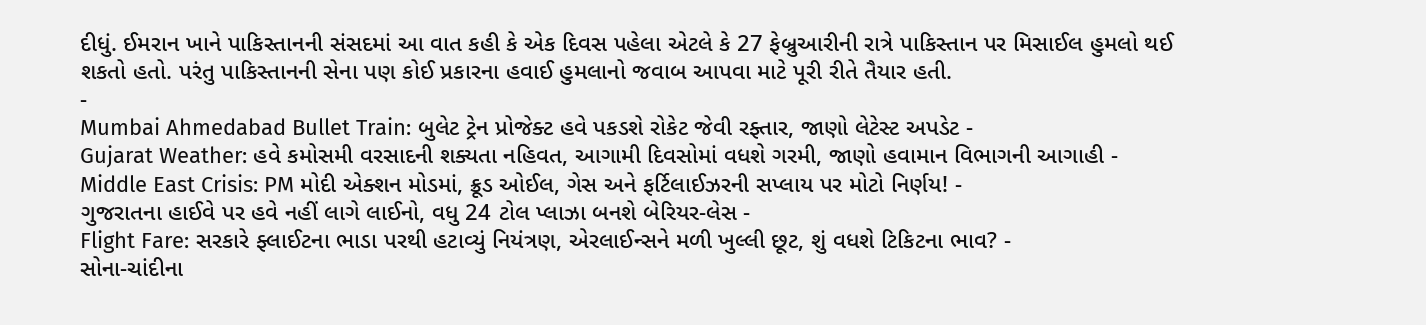દીધું. ઈમરાન ખાને પાકિસ્તાનની સંસદમાં આ વાત કહી કે એક દિવસ પહેલા એટલે કે 27 ફેબ્રુઆરીની રાત્રે પાકિસ્તાન પર મિસાઈલ હુમલો થઈ શકતો હતો. પરંતુ પાકિસ્તાનની સેના પણ કોઈ પ્રકારના હવાઈ હુમલાનો જવાબ આપવા માટે પૂરી રીતે તૈયાર હતી.
-
Mumbai Ahmedabad Bullet Train: બુલેટ ટ્રેન પ્રોજેક્ટ હવે પકડશે રોકેટ જેવી રફ્તાર, જાણો લેટેસ્ટ અપડેટ -
Gujarat Weather: હવે કમોસમી વરસાદની શક્યતા નહિવત, આગામી દિવસોમાં વધશે ગરમી, જાણો હવામાન વિભાગની આગાહી -
Middle East Crisis: PM મોદી એક્શન મોડમાં, ક્રૂડ ઓઈલ, ગેસ અને ફર્ટિલાઈઝરની સપ્લાય પર મોટો નિર્ણય! -
ગુજરાતના હાઈવે પર હવે નહીં લાગે લાઈનો, વધુ 24 ટોલ પ્લાઝા બનશે બેરિયર-લેસ -
Flight Fare: સરકારે ફ્લાઈટના ભાડા પરથી હટાવ્યું નિયંત્રણ, એરલાઈન્સને મળી ખુલ્લી છૂટ, શું વધશે ટિકિટના ભાવ? -
સોના-ચાંદીના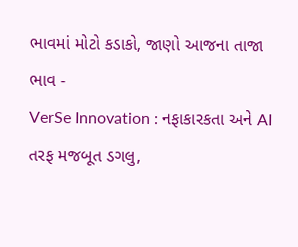ભાવમાં મોટો કડાકો, જાણો આજના તાજા ભાવ -
VerSe Innovation : નફાકારકતા અને AI તરફ મજબૂત ડગલુ,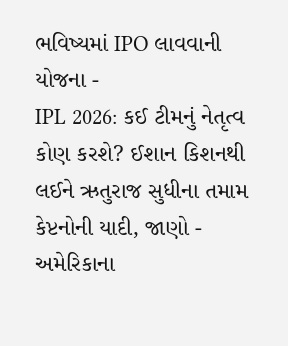ભવિષ્યમાં IPO લાવવાની યોજના -
IPL 2026: કઈ ટીમનું નેતૃત્વ કોણ કરશે? ઈશાન કિશનથી લઈને ઋતુરાજ સુધીના તમામ કેપ્ટનોની યાદી, જાણો -
અમેરિકાના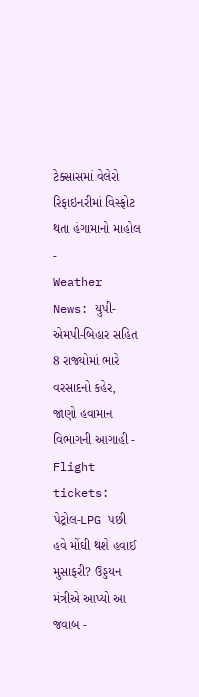ટેક્સાસમાં વેલેરો રિફાઇનરીમાં વિસ્ફોટ થતા હંગામાનો માહોલ -
Weather News: યુપી-એમપી-બિહાર સહિત 8 રાજ્યોમાં ભારે વરસાદનો કહેર, જાણો હવામાન વિભાગની આગાહી -
Flight tickets: પેટ્રોલ-LPG પછી હવે મોંઘી થશે હવાઈ મુસાફરી? ઉડ્ડયન મંત્રીએ આપ્યો આ જવાબ -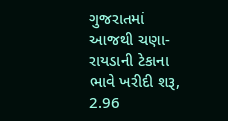ગુજરાતમાં આજથી ચણા-રાયડાની ટેકાના ભાવે ખરીદી શરૂ, 2.96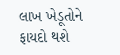લાખ ખેડૂતોને ફાયદો થશે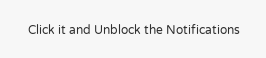Click it and Unblock the Notifications